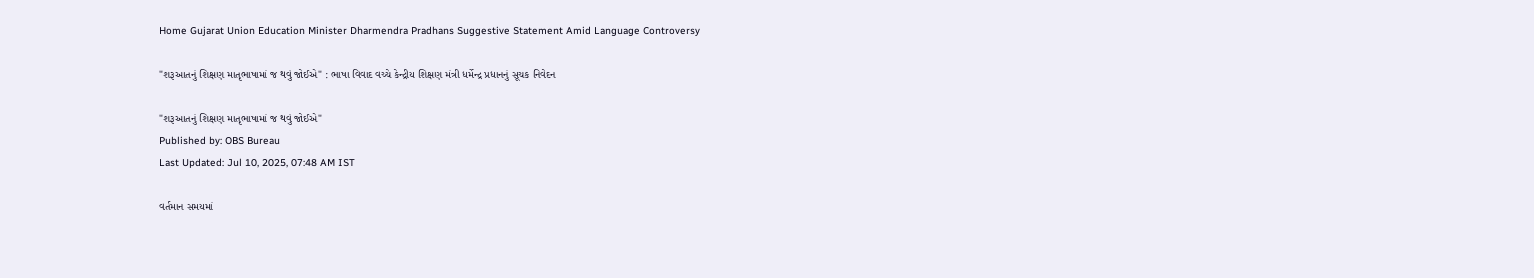Home Gujarat Union Education Minister Dharmendra Pradhans Suggestive Statement Amid Language Controversy

"શરૂઆતનું શિક્ષણ માતૃભાષામાં જ થવું જોઈએ" : ભાષા વિવાદ વચ્ચે કેન્દ્રીય શિક્ષણ મંત્રી ધર્મેન્દ્ર પ્રધાનનું સૂચક નિવેદન

"શરૂઆતનું શિક્ષણ માતૃભાષામાં જ થવું જોઈએ"
Published by: OBS Bureau
Last Updated: Jul 10, 2025, 07:48 AM IST

વર્તમાન સમયમાં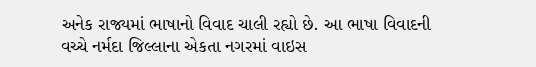અનેક રાજ્યમાં ભાષાનો વિવાદ ચાલી રહ્યો છે. આ ભાષા વિવાદની વચ્ચે નર્મદા જિલ્લાના એકતા નગરમાં વાઇસ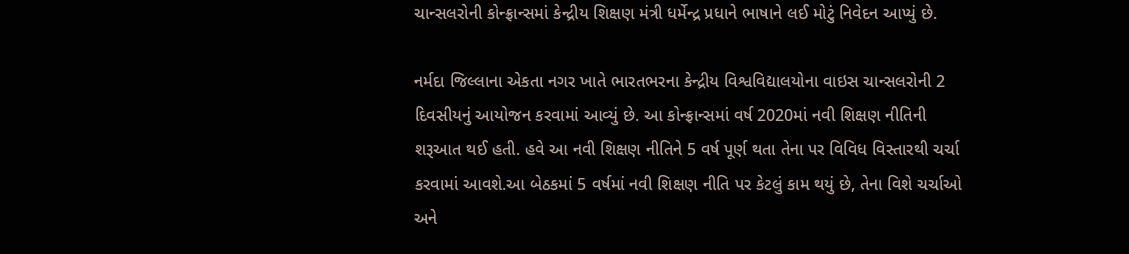ચાન્સલરોની કોન્ફ્રાન્સમાં કેન્દ્રીય શિક્ષણ મંત્રી ધર્મેન્દ્ર પ્રધાને ભાષાને લઈ મોટું નિવેદન આપ્યું છે.

નર્મદા જિલ્લાના એકતા નગર ખાતે ભારતભરના કેન્દ્રીય વિશ્વવિદ્યાલયોના વાઇસ ચાન્સલરોની 2 દિવસીયનું આયોજન કરવામાં આવ્યું છે. આ કોન્ફ્રાન્સમાં વર્ષ 2020માં નવી શિક્ષણ નીતિની શરૂઆત થઈ હતી. હવે આ નવી શિક્ષણ નીતિને 5 વર્ષ પૂર્ણ થતા તેના પર વિવિધ વિસ્તારથી ચર્ચા કરવામાં આવશે.આ બેઠકમાં 5 વર્ષમાં નવી શિક્ષણ નીતિ પર કેટલું કામ થયું છે, તેના વિશે ચર્ચાઓ અને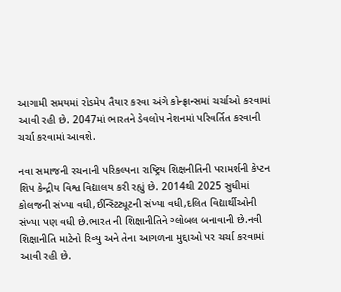આગામી સમયમાં રોડમેપ તૈયાર કરવા અંગે કોન્ફ્રાન્સમાં ચર્ચાઓ કરવામાં આવી રહી છે. 2047માં ભારતને ડેવલોપ નેશનમાં પરિવર્તિત કરવાની ચર્ચા કરવામાં આવશે.

નવા સમાજની રચનાની પરિકલ્પના રાષ્ટ્રિય શિક્ષનીતિની પરામર્શની કેપ્ટન શિપ કેન્દ્રીય વિશ્વ વિદ્યાલય કરી રહ્યું છે. 2014થી 2025 સુધીમાં કોલજની સંખ્યા વધી,ઈન્સ્ટિટ્યૂટની સંખ્યા વધી,દલિત વિદ્યાર્થીઓની સંખ્યા પણ વધી છે.ભારત ની શિક્ષાનીતિને ગ્લોબલ બનાવાની છે.નવી શિક્ષાનીતિ માટેનો રિવ્યુ અને તેના આગળના મુદ્દાઓ પર ચર્ચા કરવામાં આવી રહી છે.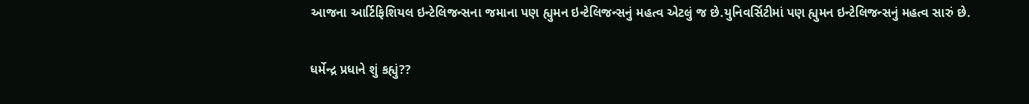આજના આર્ટિફિશિયલ ઇન્ટેલિજન્સના જમાના પણ હ્યુમન ઇન્ટેલિજન્સનું મહત્વ એટલું જ છે.યુનિવર્સિટીમાં પણ હ્યુમન ઇન્ટેલિજન્સનું મહત્વ સારું છે.

ધર્મેન્દ્ર પ્રધાને શું કહ્યું??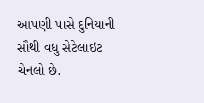આપણી પાસે દુનિયાની સૌથી વધુ સેટેલાઇટ ચેનલો છે.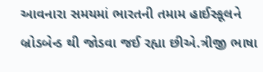આવનારા સમયમાં ભારતની તમામ હાઈસ્કૂલને બ્રોડબેન્ડ થી જોડવા જઈ રહ્યા છીએ.ત્રીજી ભાષા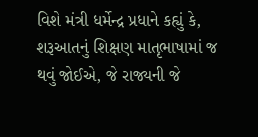વિશે મંત્રી ધર્મેન્દ્ર પ્રધાને કહ્યું કે, શરૂઆતનું શિક્ષણ માતૃભાષામાં જ થવું જોઈએ, જે રાજ્યની જે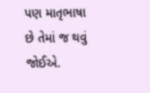પણ માતૃભાષા છે તેમાં જ થવું જોઈએ.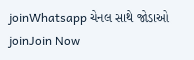joinWhatsapp ચેનલ સાથે જોડાઓ
joinJoin Now